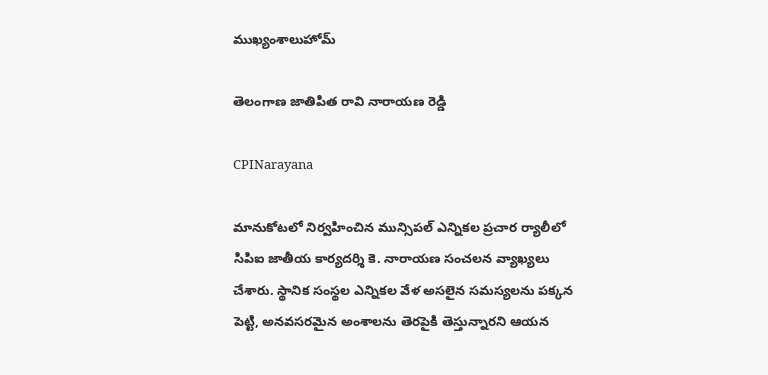ముఖ్యంశాలుహోమ్

తెలంగాణ జాతిపిత రావి నారాయణ రెడ్డి

CPINarayana

మానుకోటలో నిర్వహించిన మున్సిపల్ ఎన్నికల ప్రచార ర్యాలీలో సిపిఐ జాతీయ కార్యదర్శి కె. నారాయణ సంచలన వ్యాఖ్యలు చేశారు. స్థానిక సంస్థల ఎన్నికల వేళ అసలైన సమస్యలను పక్కన పెట్టి, అనవసరమైన అంశాలను తెరపైకి తెస్తున్నారని ఆయన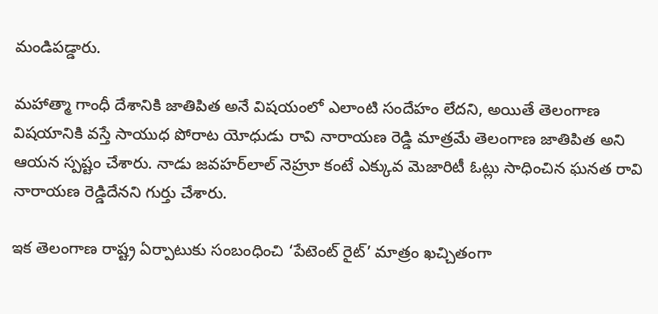మండిపడ్డారు.

మహాత్మా గాంధీ దేశానికి జాతిపిత అనే విషయంలో ఎలాంటి సందేహం లేదని, అయితే తెలంగాణ విషయానికి వస్తే సాయుధ పోరాట యోధుడు రావి నారాయణ రెడ్డి మాత్రమే తెలంగాణ జాతిపిత అని ఆయన స్పష్టం చేశారు. నాడు జవహర్‌లాల్ నెహ్రూ కంటే ఎక్కువ మెజారిటీ ఓట్లు సాధించిన ఘనత రావి నారాయణ రెడ్డిదేనని గుర్తు చేశారు.

ఇక తెలంగాణ రాష్ట్ర ఏర్పాటుకు సంబంధించి ‘పేటెంట్ రైట్’ మాత్రం ఖచ్చితంగా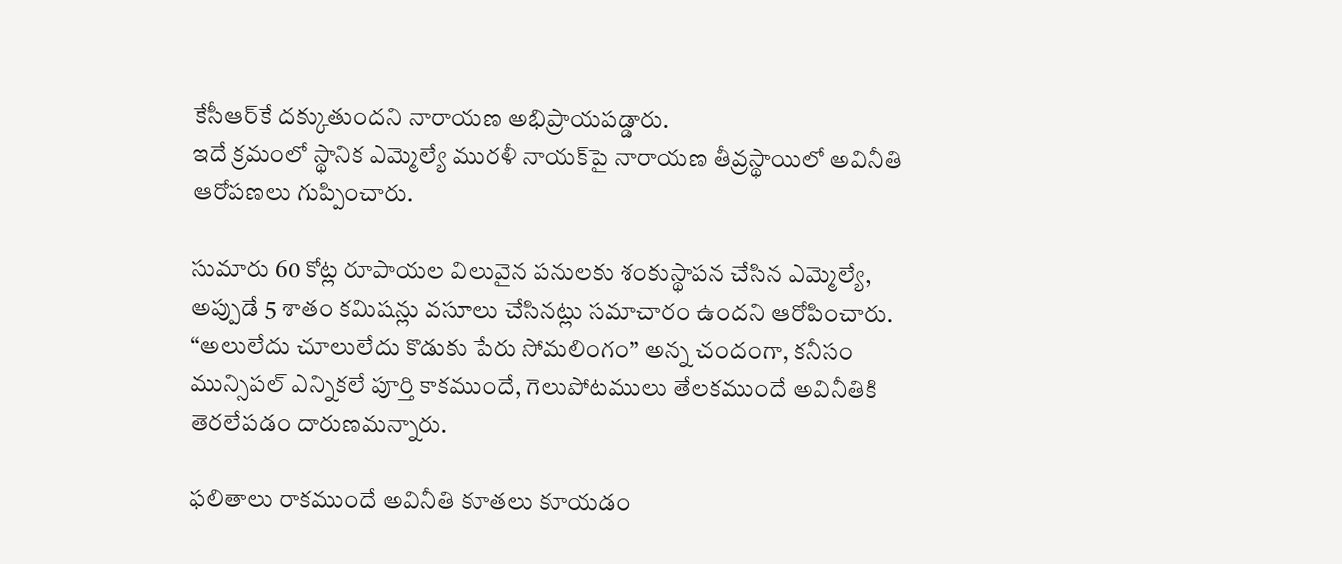కేసీఆర్‌కే దక్కుతుందని నారాయణ అభిప్రాయపడ్డారు.
ఇదే క్రమంలో స్థానిక ఎమ్మెల్యే మురళీ నాయక్‌పై నారాయణ తీవ్రస్థాయిలో అవినీతి ఆరోపణలు గుప్పించారు.

సుమారు 60 కోట్ల రూపాయల విలువైన పనులకు శంకుస్థాపన చేసిన ఎమ్మెల్యే, అప్పుడే 5 శాతం కమిషన్లు వసూలు చేసినట్లు సమాచారం ఉందని ఆరోపించారు. “అలులేదు చూలులేదు కొడుకు పేరు సోమలింగం” అన్న చందంగా, కనీసం మున్సిపల్ ఎన్నికలే పూర్తి కాకముందే, గెలుపోటములు తేలకముందే అవినీతికి తెరలేపడం దారుణమన్నారు.

ఫలితాలు రాకముందే అవినీతి కూతలు కూయడం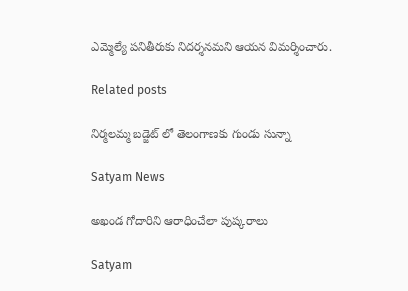ఎమ్మెల్యే పనితీరుకు నిదర్శనమని ఆయన విమర్శించారు.

Related posts

నిర్మలమ్మ బడ్జెట్ లో తెలంగాణకు గుండు సున్నా

Satyam News

అఖండ గోదారిని ఆరాధించేలా పుష్కరాలు

Satyam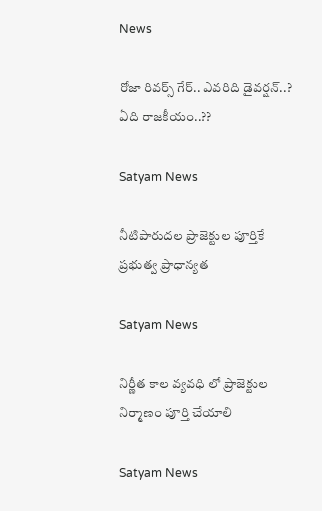News

రోజా రివర్స్‌ గేర్‌.. ఎవరిది డైవర్షన్‌..? ఏది రాజకీయం..??

Satyam News

నీటిపారుదల ప్రాజెక్టుల పూర్తికే ప్రభుత్వ ప్రాధాన్యత

Satyam News

నిర్ణీత కాల వ్యవధి లో ప్రాజెక్టుల నిర్మాణం పూర్తి చేయాలి

Satyam News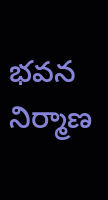భవన నిర్మాణ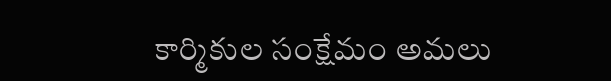కార్మికుల సంక్షేమం అమలు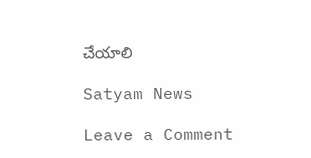చేయాలి

Satyam News

Leave a Comment